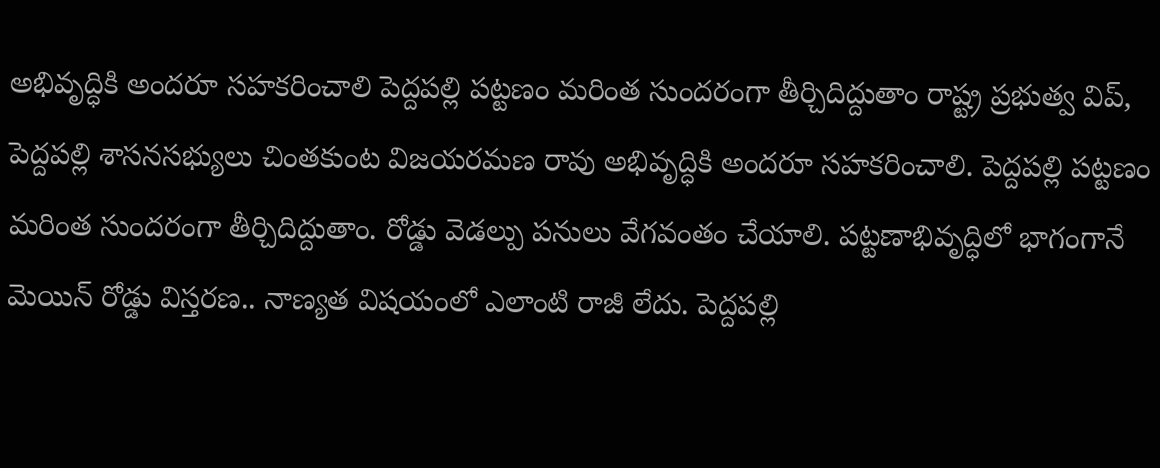అభివృద్ధికి అందరూ సహకరించాలి పెద్దపల్లి పట్టణం మరింత సుందరంగా తీర్చిదిద్దుతాం రాష్ట్ర ప్రభుత్వ విప్, పెద్దపల్లి శాసనసభ్యులు చింతకుంట విజయరమణ రావు అభివృద్ధికి అందరూ సహకరించాలి. పెద్దపల్లి పట్టణం మరింత సుందరంగా తీర్చిదిద్దుతాం. రోడ్డు వెడల్పు పనులు వేగవంతం చేయాలి. పట్టణాభివృద్ధిలో భాగంగానే మెయిన్ రోడ్డు విస్తరణ.. నాణ్యత విషయంలో ఎలాంటి రాజీ లేదు. పెద్దపల్లి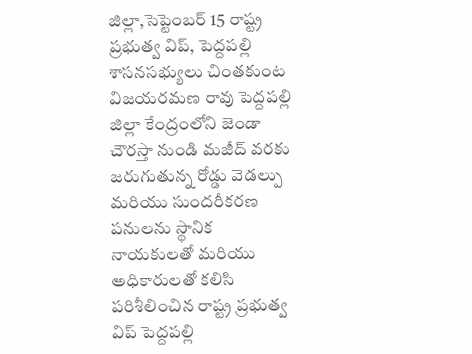జిల్లా,సెప్టెంబర్ 15 రాష్ట్ర ప్రభుత్వ విప్, పెద్దపల్లి శాసనసభ్యులు చింతకుంట విజయరమణ రావు పెద్దపల్లి జిల్లా కేంద్రంలోని జెండా చౌరస్తా నుండి మజీద్ వరకు జరుగుతున్న రోడ్డు వెడల్పు మరియు సుందరీకరణ పనులను స్థానిక నాయకులతో మరియు అధికారులతో కలిసి పరిశీలించిన రాష్ట్ర ప్రభుత్వ విప్ పెద్దపల్లి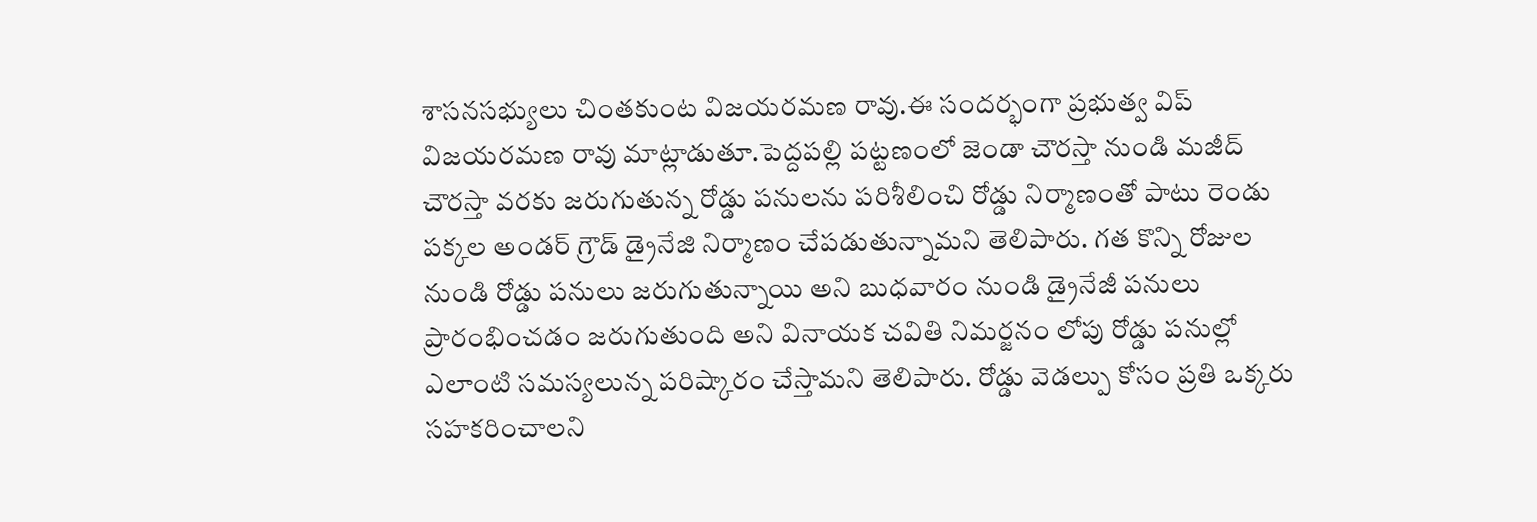శాసనసభ్యులు చింతకుంట విజయరమణ రావు.ఈ సందర్భంగా ప్రభుత్వ విప్ విజయరమణ రావు మాట్లాడుతూ.పెద్దపల్లి పట్టణంలో జెండా చౌరస్తా నుండి మజీద్ చౌరస్తా వరకు జరుగుతున్న రోడ్డు పనులను పరిశీలించి రోడ్డు నిర్మాణంతో పాటు రెండు పక్కల అండర్ గ్రౌడ్ డ్రైనేజి నిర్మాణం చేపడుతున్నామని తెలిపారు. గత కొన్ని రోజుల నుండి రోడ్డు పనులు జరుగుతున్నాయి అని బుధవారం నుండి డ్రైనేజీ పనులు ప్రారంభించడం జరుగుతుంది అని వినాయక చవితి నిమర్జనం లోపు రోడ్డు పనుల్లో ఎలాంటి సమస్యలున్న పరిష్కారం చేస్తామని తెలిపారు. రోడ్డు వెడల్పు కోసం ప్రతి ఒక్కరు సహకరించాలని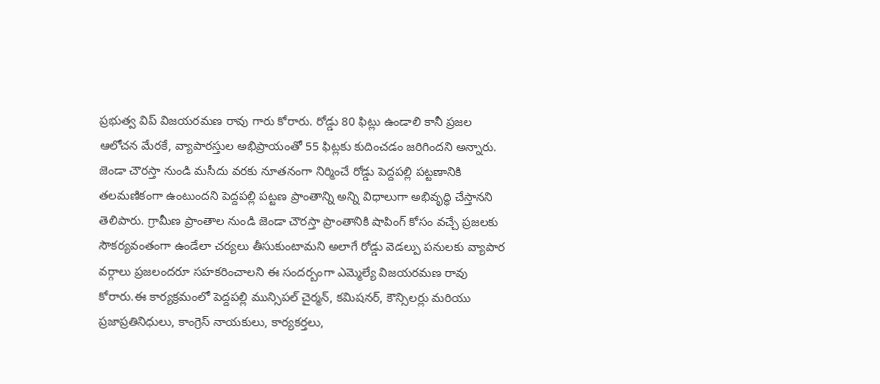ప్రభుత్వ విప్ విజయరమణ రావు గారు కోరారు. రోడ్డు 80 ఫిట్లు ఉండాలి కానీ ప్రజల ఆలోచన మేరకే, వ్యాపారస్తుల అభిప్రాయంతో 55 ఫిట్లకు కుదించడం జరిగిందని అన్నారు. జెండా చౌరస్తా నుండి మసీదు వరకు నూతనంగా నిర్మించే రోడ్డు పెద్దపల్లి పట్టణానికి తలమణికంగా ఉంటుందని పెద్దపల్లి పట్టణ ప్రాంతాన్ని అన్ని విధాలుగా అభివృద్ధి చేస్తానని తెలిపారు. గ్రామీణ ప్రాంతాల నుండి జెండా చౌరస్తా ప్రాంతానికి షాపింగ్ కోసం వచ్చే ప్రజలకు సౌకర్యవంతంగా ఉండేలా చర్యలు తీసుకుంటామని అలాగే రోడ్డు వెడల్పు పనులకు వ్యాపార వర్గాలు ప్రజలందరూ సహకరించాలని ఈ సందర్బంగా ఎమ్మెల్యే విజయరమణ రావు కోరారు.ఈ కార్యక్రమంలో పెద్దపల్లి మున్సిపల్ చైర్మన్, కమిషనర్, కౌన్సిలర్లు మరియు ప్రజాప్రతినిధులు, కాంగ్రెస్ నాయకులు, కార్యకర్తలు,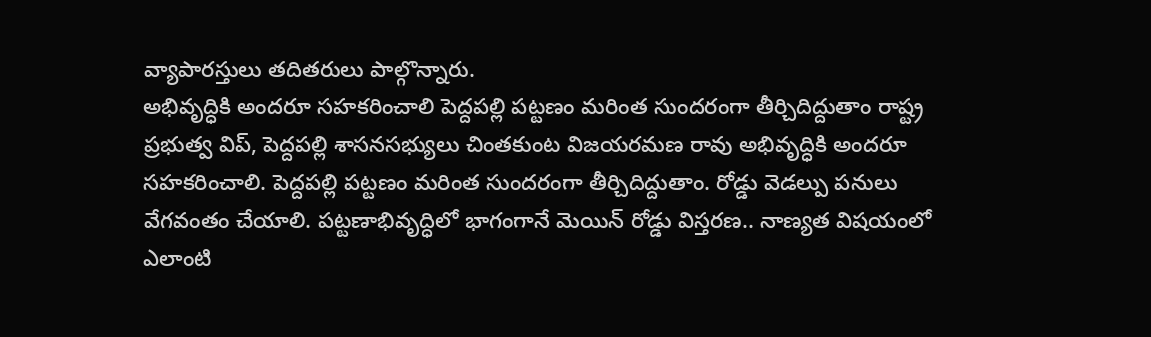వ్యాపారస్తులు తదితరులు పాల్గొన్నారు.
అభివృద్ధికి అందరూ సహకరించాలి పెద్దపల్లి పట్టణం మరింత సుందరంగా తీర్చిదిద్దుతాం రాష్ట్ర ప్రభుత్వ విప్, పెద్దపల్లి శాసనసభ్యులు చింతకుంట విజయరమణ రావు అభివృద్ధికి అందరూ సహకరించాలి. పెద్దపల్లి పట్టణం మరింత సుందరంగా తీర్చిదిద్దుతాం. రోడ్డు వెడల్పు పనులు వేగవంతం చేయాలి. పట్టణాభివృద్ధిలో భాగంగానే మెయిన్ రోడ్డు విస్తరణ.. నాణ్యత విషయంలో ఎలాంటి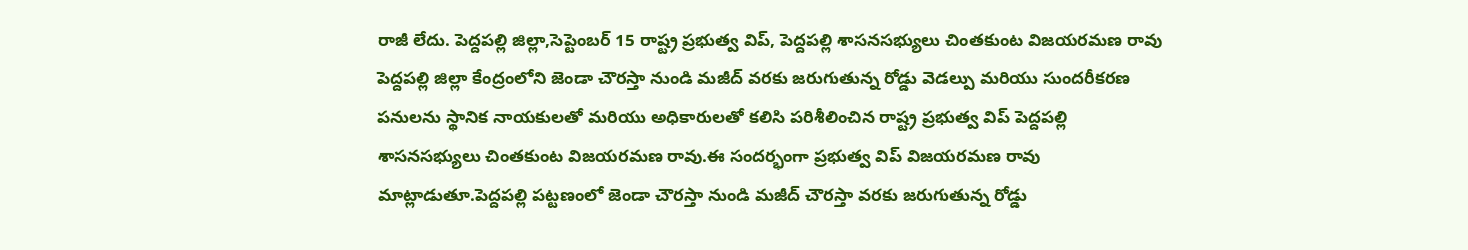రాజీ లేదు. పెద్దపల్లి జిల్లా,సెప్టెంబర్ 15 రాష్ట్ర ప్రభుత్వ విప్, పెద్దపల్లి శాసనసభ్యులు చింతకుంట విజయరమణ రావు పెద్దపల్లి జిల్లా కేంద్రంలోని జెండా చౌరస్తా నుండి మజీద్ వరకు జరుగుతున్న రోడ్డు వెడల్పు మరియు సుందరీకరణ
పనులను స్థానిక నాయకులతో మరియు అధికారులతో కలిసి పరిశీలించిన రాష్ట్ర ప్రభుత్వ విప్ పెద్దపల్లి శాసనసభ్యులు చింతకుంట విజయరమణ రావు.ఈ సందర్భంగా ప్రభుత్వ విప్ విజయరమణ రావు మాట్లాడుతూ.పెద్దపల్లి పట్టణంలో జెండా చౌరస్తా నుండి మజీద్ చౌరస్తా వరకు జరుగుతున్న రోడ్డు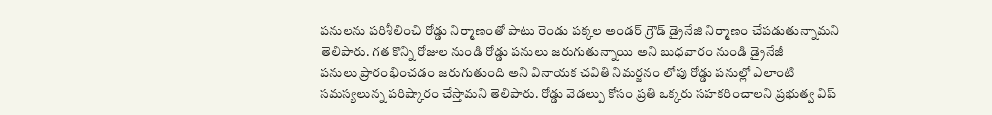పనులను పరిశీలించి రోడ్డు నిర్మాణంతో పాటు రెండు పక్కల అండర్ గ్రౌడ్ డ్రైనేజి నిర్మాణం చేపడుతున్నామని తెలిపారు. గత కొన్ని రోజుల నుండి రోడ్డు పనులు జరుగుతున్నాయి అని బుధవారం నుండి డ్రైనేజీ
పనులు ప్రారంభించడం జరుగుతుంది అని వినాయక చవితి నిమర్జనం లోపు రోడ్డు పనుల్లో ఎలాంటి సమస్యలున్న పరిష్కారం చేస్తామని తెలిపారు. రోడ్డు వెడల్పు కోసం ప్రతి ఒక్కరు సహకరించాలని ప్రభుత్వ విప్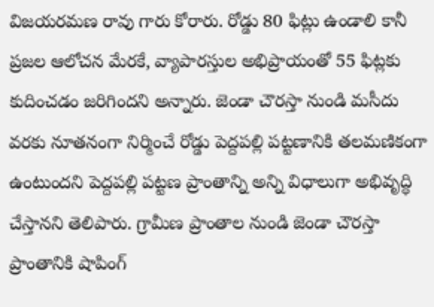విజయరమణ రావు గారు కోరారు. రోడ్డు 80 ఫిట్లు ఉండాలి కానీ ప్రజల ఆలోచన మేరకే, వ్యాపారస్తుల అభిప్రాయంతో 55 ఫిట్లకు కుదించడం జరిగిందని అన్నారు. జెండా చౌరస్తా నుండి మసీదు వరకు నూతనంగా నిర్మించే రోడ్డు పెద్దపల్లి పట్టణానికి తలమణికంగా
ఉంటుందని పెద్దపల్లి పట్టణ ప్రాంతాన్ని అన్ని విధాలుగా అభివృద్ధి చేస్తానని తెలిపారు. గ్రామీణ ప్రాంతాల నుండి జెండా చౌరస్తా ప్రాంతానికి షాపింగ్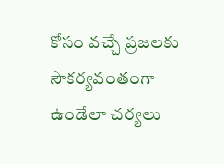కోసం వచ్చే ప్రజలకు సౌకర్యవంతంగా ఉండేలా చర్యలు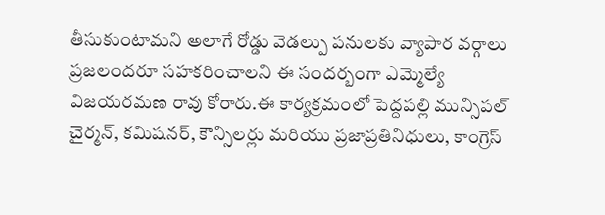తీసుకుంటామని అలాగే రోడ్డు వెడల్పు పనులకు వ్యాపార వర్గాలు ప్రజలందరూ సహకరించాలని ఈ సందర్బంగా ఎమ్మెల్యే విజయరమణ రావు కోరారు.ఈ కార్యక్రమంలో పెద్దపల్లి మున్సిపల్ చైర్మన్, కమిషనర్, కౌన్సిలర్లు మరియు ప్రజాప్రతినిధులు, కాంగ్రెస్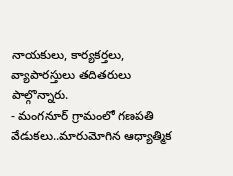నాయకులు, కార్యకర్తలు, వ్యాపారస్తులు తదితరులు పాల్గొన్నారు.
- మంగనూర్ గ్రామంలో గణపతి వేడుకలు..మారుమోగిన ఆధ్యాత్మిక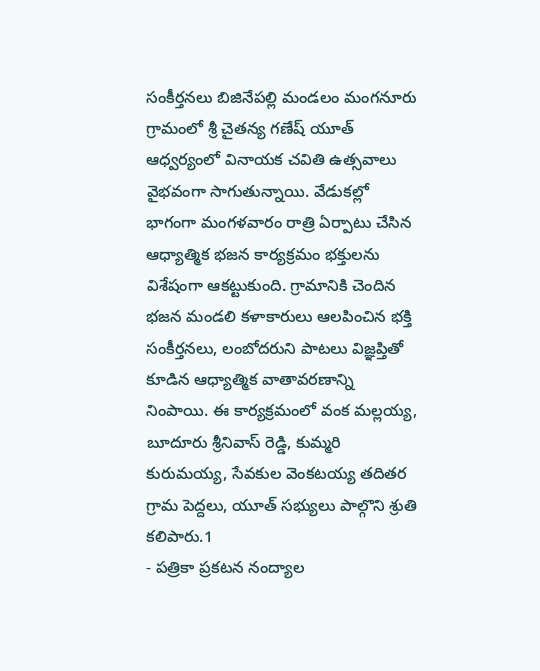సంకీర్తనలు బిజినేపల్లి మండలం మంగనూరు గ్రామంలో శ్రీ చైతన్య గణేష్ యూత్ ఆధ్వర్యంలో వినాయక చవితి ఉత్సవాలు వైభవంగా సాగుతున్నాయి. వేడుకల్లో భాగంగా మంగళవారం రాత్రి ఏర్పాటు చేసిన ఆధ్యాత్మిక భజన కార్యక్రమం భక్తులను విశేషంగా ఆకట్టుకుంది. గ్రామానికి చెందిన భజన మండలి కళాకారులు ఆలపించిన భక్తి సంకీర్తనలు, లంబోదరుని పాటలు విజ్ఞప్తితో కూడిన ఆధ్యాత్మిక వాతావరణాన్ని నింపాయి. ఈ కార్యక్రమంలో వంక మల్లయ్య, బూదూరు శ్రీనివాస్ రెడ్డి, కుమ్మరి కురుమయ్య, సేవకుల వెంకటయ్య తదితర గ్రామ పెద్దలు, యూత్ సభ్యులు పాల్గొని శ్రుతి కలిపారు.1
- పత్రికా ప్రకటన నంద్యాల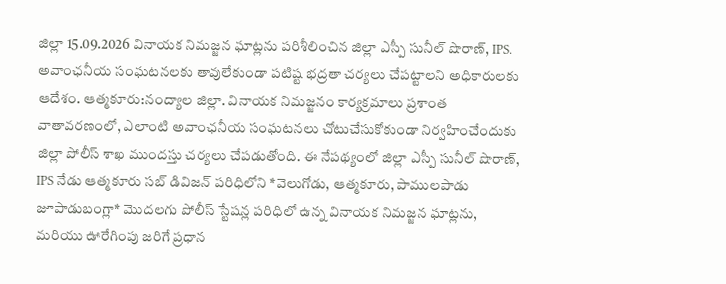జిల్లా 15.09.2026 వినాయక నిమజ్జన ఘాట్లను పరిశీలించిన జిల్లా ఎస్పీ సునీల్ షొరాణ్, IPS. అవాంఛనీయ సంఘటనలకు తావులేకుండా పటిష్ట భద్రతా చర్యలు చేపట్టాలని అధికారులకు ఆదేశం. ఆత్మకూరు:నంద్యాల జిల్లా. వినాయక నిమజ్జనం కార్యక్రమాలు ప్రశాంత వాతావరణంలో, ఎలాంటి అవాంఛనీయ సంఘటనలు చోటుచేసుకోకుండా నిర్వహించేందుకు జిల్లా పోలీస్ శాఖ ముందస్తు చర్యలు చేపడుతోంది. ఈ నేపథ్యంలో జిల్లా ఎస్పీ సునీల్ షొరాణ్, IPS నేడు ఆత్మకూరు సబ్ డివిజన్ పరిధిలోని *వెలుగోడు, ఆత్మకూరు, పాములపాడు జూపాడుబంగ్లా* మొదలగు పోలీస్ స్టేషన్ల పరిధిలో ఉన్న వినాయక నిమజ్జన ఘాట్లను, మరియు ఊరేగింపు జరిగే ప్రధాన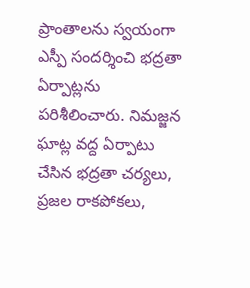ప్రాంతాలను స్వయంగా ఎస్పీ సందర్శించి భద్రతా ఏర్పాట్లను పరిశీలించారు. నిమజ్జన ఘాట్ల వద్ద ఏర్పాటు చేసిన భద్రతా చర్యలు, ప్రజల రాకపోకలు,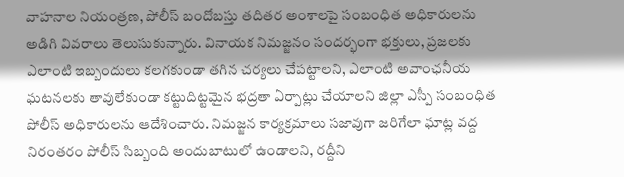వాహనాల నియంత్రణ, పోలీస్ బందోబస్తు తదితర అంశాలపై సంబంధిత అధికారులను అడిగి వివరాలు తెలుసుకున్నారు. వినాయక నిమజ్జనం సందర్భంగా భక్తులు, ప్రజలకు ఎలాంటి ఇబ్బందులు కలగకుండా తగిన చర్యలు చేపట్టాలని, ఎలాంటి అవాంఛనీయ ఘటనలకు తావులేకుండా కట్టుదిట్టమైన భద్రతా ఏర్పాట్లు చేయాలని జిల్లా ఎస్పీ సంబంధిత పోలీస్ అధికారులను ఆదేశించారు. నిమజ్జన కార్యక్రమాలు సజావుగా జరిగేలా ఘాట్ల వద్ద నిరంతరం పోలీస్ సిబ్బంది అందుబాటులో ఉండాలని, రద్దీని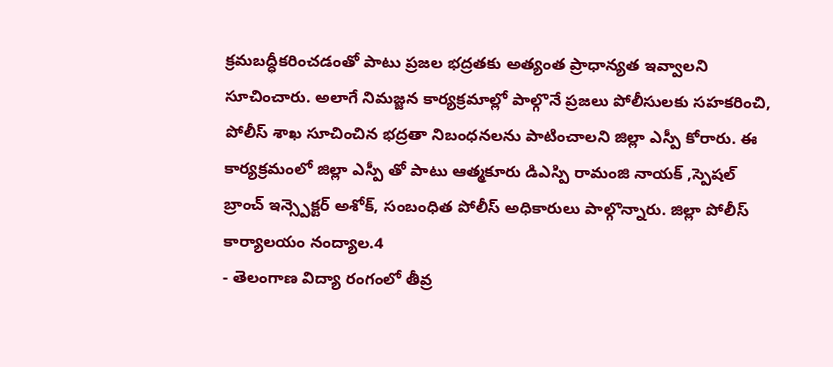క్రమబద్ధీకరించడంతో పాటు ప్రజల భద్రతకు అత్యంత ప్రాధాన్యత ఇవ్వాలని సూచించారు. అలాగే నిమజ్జన కార్యక్రమాల్లో పాల్గొనే ప్రజలు పోలీసులకు సహకరించి, పోలీస్ శాఖ సూచించిన భద్రతా నిబంధనలను పాటించాలని జిల్లా ఎస్పీ కోరారు. ఈ కార్యక్రమంలో జిల్లా ఎస్పీ తో పాటు ఆత్మకూరు డిఎస్పి రామంజి నాయక్ ,స్పెషల్ బ్రాంచ్ ఇన్స్పెక్టర్ అశోక్, సంబంధిత పోలీస్ అధికారులు పాల్గొన్నారు. జిల్లా పోలీస్ కార్యాలయం నంద్యాల.4
- తెలంగాణ విద్యా రంగంలో తీవ్ర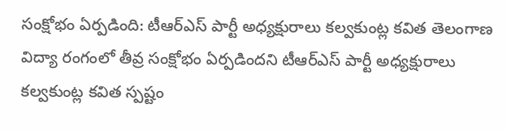సంక్షోభం ఏర్పడింది: టీఆర్ఎస్ పార్టీ అధ్యక్షురాలు కల్వకుంట్ల కవిత తెలంగాణ విద్యా రంగంలో తీవ్ర సంక్షోభం ఏర్పడిందని టీఆర్ఎస్ పార్టీ అధ్యక్షురాలు కల్వకుంట్ల కవిత స్పష్టం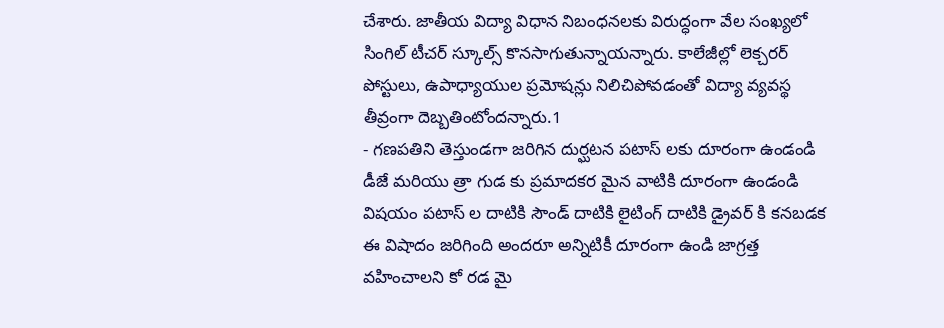చేశారు. జాతీయ విద్యా విధాన నిబంధనలకు విరుద్ధంగా వేల సంఖ్యలో సింగిల్ టీచర్ స్కూల్స్ కొనసాగుతున్నాయన్నారు. కాలేజీల్లో లెక్చరర్ పోస్టులు, ఉపాధ్యాయుల ప్రమోషన్లు నిలిచిపోవడంతో విద్యా వ్యవస్థ తీవ్రంగా దెబ్బతింటోందన్నారు.1
- గణపతిని తెస్తుండగా జరిగిన దుర్ఘటన పటాస్ లకు దూరంగా ఉండండి డీజే మరియు త్రా గుడ కు ప్రమాదకర మైన వాటికి దూరంగా ఉండండి విషయం పటాస్ ల దాటికి సౌండ్ దాటికి లైటింగ్ దాటికి డ్రైవర్ కి కనబడక ఈ విషాదం జరిగింది అందరూ అన్నిటికీ దూరంగా ఉండి జాగ్రత్త వహించాలని కో రడ మై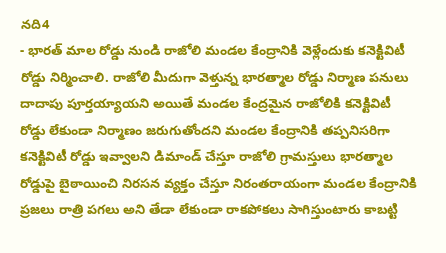నది4
- భారత్ మాల రోడ్డు నుండి రాజోలి మండల కేంద్రానికి వెళ్లేందుకు కనెక్టివిటీ రోడ్డు నిర్మించాలి. రాజోలి మీదుగా వెళ్తున్న భారత్మాల రోడ్డు నిర్మాణ పనులు దాదాపు పూర్తయ్యాయని అయితే మండల కేంద్రమైన రాజోలికి కనెక్టివిటీ రోడ్డు లేకుండా నిర్మాణం జరుగుతోందని మండల కేంద్రానికి తప్పనిసరిగా కనెక్టివిటీ రోడ్డు ఇవ్వాలని డిమాండ్ చేస్తూ రాజోలి గ్రామస్తులు భారత్మాల రోడ్డుపై బైఠాయించి నిరసన వ్యక్తం చేస్తూ నిరంతరాయంగా మండల కేంద్రానికి ప్రజలు రాత్రి పగలు అని తేడా లేకుండా రాకపోకలు సాగిస్తుంటారు కాబట్టి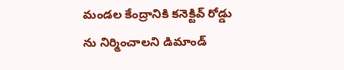మండల కేంద్రానికి కనెక్టివ్ రోడ్డు ను నిర్మించాలని డిమాండ్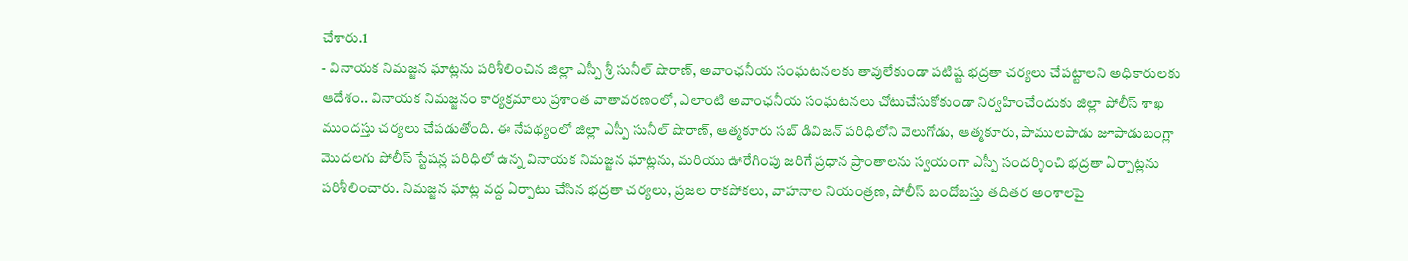చేశారు.1
- వినాయక నిమజ్జన ఘాట్లను పరిశీలించిన జిల్లా ఎస్పీ శ్రీ సునీల్ షొరాణ్, అవాంఛనీయ సంఘటనలకు తావులేకుండా పటిష్ట భద్రతా చర్యలు చేపట్టాలని అధికారులకు ఆదేశం.. వినాయక నిమజ్జనం కార్యక్రమాలు ప్రశాంత వాతావరణంలో, ఎలాంటి అవాంఛనీయ సంఘటనలు చోటుచేసుకోకుండా నిర్వహించేందుకు జిల్లా పోలీస్ శాఖ ముందస్తు చర్యలు చేపడుతోంది. ఈ నేపథ్యంలో జిల్లా ఎస్పీ సునీల్ షొరాణ్, ఆత్మకూరు సబ్ డివిజన్ పరిధిలోని వెలుగోడు, ఆత్మకూరు, పాములపాడు జూపాడుబంగ్లా మొదలగు పోలీస్ స్టేషన్ల పరిధిలో ఉన్న వినాయక నిమజ్జన ఘాట్లను, మరియు ఊరేగింపు జరిగే ప్రధాన ప్రాంతాలను స్వయంగా ఎస్పీ సందర్శించి భద్రతా ఏర్పాట్లను పరిశీలించారు. నిమజ్జన ఘాట్ల వద్ద ఏర్పాటు చేసిన భద్రతా చర్యలు, ప్రజల రాకపోకలు, వాహనాల నియంత్రణ, పోలీస్ బందోబస్తు తదితర అంశాలపై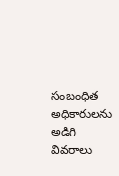సంబంధిత అధికారులను అడిగి వివరాలు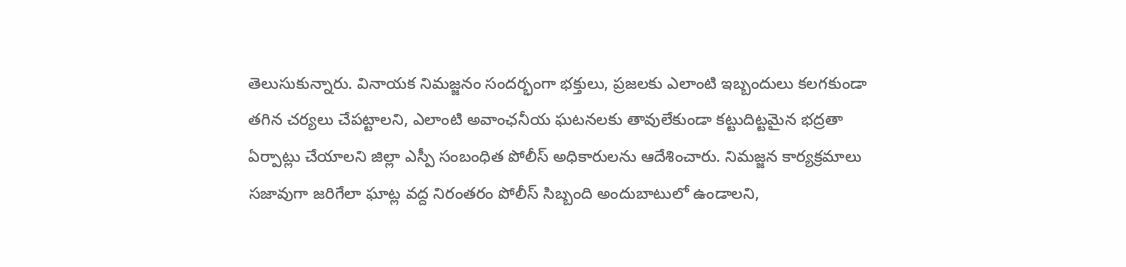తెలుసుకున్నారు. వినాయక నిమజ్జనం సందర్భంగా భక్తులు, ప్రజలకు ఎలాంటి ఇబ్బందులు కలగకుండా తగిన చర్యలు చేపట్టాలని, ఎలాంటి అవాంఛనీయ ఘటనలకు తావులేకుండా కట్టుదిట్టమైన భద్రతా ఏర్పాట్లు చేయాలని జిల్లా ఎస్పీ సంబంధిత పోలీస్ అధికారులను ఆదేశించారు. నిమజ్జన కార్యక్రమాలు సజావుగా జరిగేలా ఘాట్ల వద్ద నిరంతరం పోలీస్ సిబ్బంది అందుబాటులో ఉండాలని,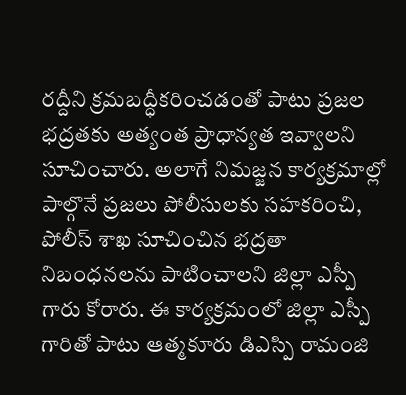రద్దీని క్రమబద్ధీకరించడంతో పాటు ప్రజల భద్రతకు అత్యంత ప్రాధాన్యత ఇవ్వాలని సూచించారు. అలాగే నిమజ్జన కార్యక్రమాల్లో పాల్గొనే ప్రజలు పోలీసులకు సహకరించి, పోలీస్ శాఖ సూచించిన భద్రతా నిబంధనలను పాటించాలని జిల్లా ఎస్పీ గారు కోరారు. ఈ కార్యక్రమంలో జిల్లా ఎస్పీ గారితో పాటు ఆత్మకూరు డిఎస్పి రామంజి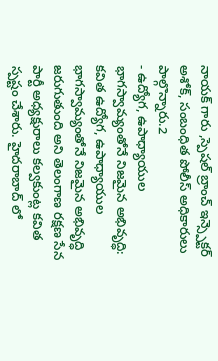నాయక్ గారు ,స్పెషల్ బ్రాంచ్ ఇన్స్పెక్టర్ అశోక్, సంబంధిత పోలీస్ అధికారులు పాల్గొన్నారు.2
- ఉద్యోగ, ఉపాధ్యాయుల భాగస్వామ్యంతోనే నిజమైన అభివృద్ధి: కవిత ఉద్యోగ, ఉపాధ్యాయుల భాగస్వామ్యంతోనే నిజమైన అభివృద్ధి జరుగుతుంది అని తెలంగాణ రక్షణ సేన పార్టీ అధ్యక్షురాలు కల్వకుంట్ల కవిత స్పష్టం చేశారు. హైదరాబాద్ లో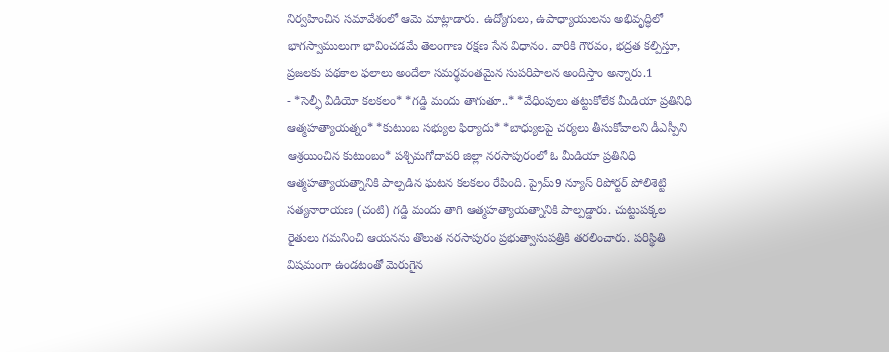నిర్వహించిన సమావేశంలో ఆమె మాట్లాడారు. ఉద్యోగులు, ఉపాధ్యాయులను అభివృద్ధిలో భాగస్వాములుగా భావించడమే తెలంగాణ రక్షణ సేన విధానం. వారికి గౌరవం, భద్రత కల్పిస్తూ, ప్రజలకు పథకాల ఫలాలు అందేలా సమర్థవంతమైన సుపరిపాలన అందిస్తాం అన్నారు.1
- *సెల్ఫీ వీడియో కలకలం* *గడ్డి మందు తాగుతూ..* *వేధింపులు తట్టుకోలేక మీడియా ప్రతినిధి ఆత్మహత్యాయత్నం* *కుటుంబ సభ్యుల ఫిర్యాదు* *బాధ్యులపై చర్యలు తీసుకోవాలని డీఎస్పీని ఆశ్రయించిన కుటుంబం* పశ్చిమగోదావరి జిల్లా నరసాపురంలో ఓ మీడియా ప్రతినిధి ఆత్మహత్యాయత్నానికి పాల్పడిన ఘటన కలకలం రేపింది. ప్రైమ్9 న్యూస్ రిపోర్టర్ పోలిశెట్టి సత్యనారాయణ (చంటి) గడ్డి మందు తాగి ఆత్మహత్యాయత్నానికి పాల్పడ్డారు. చుట్టుపక్కల రైతులు గమనించి ఆయనను తొలుత నరసాపురం ప్రభుత్వాసుపత్రికి తరలించారు. పరిస్థితి విషమంగా ఉండటంతో మెరుగైన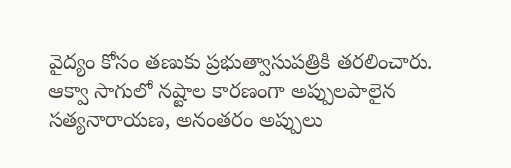వైద్యం కోసం తణుకు ప్రభుత్వాసుపత్రికి తరలించారు. ఆక్వా సాగులో నష్టాల కారణంగా అప్పులపాలైన సత్యనారాయణ, అనంతరం అప్పులు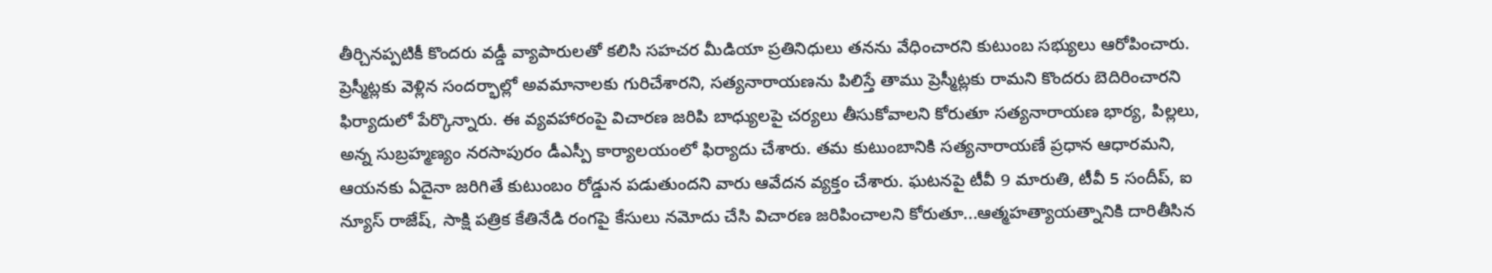తీర్చినప్పటికీ కొందరు వడ్డీ వ్యాపారులతో కలిసి సహచర మీడియా ప్రతినిధులు తనను వేధించారని కుటుంబ సభ్యులు ఆరోపించారు. ప్రెస్మీట్లకు వెళ్లిన సందర్భాల్లో అవమానాలకు గురిచేశారని, సత్యనారాయణను పిలిస్తే తాము ప్రెస్మీట్లకు రామని కొందరు బెదిరించారని ఫిర్యాదులో పేర్కొన్నారు. ఈ వ్యవహారంపై విచారణ జరిపి బాధ్యులపై చర్యలు తీసుకోవాలని కోరుతూ సత్యనారాయణ భార్య, పిల్లలు, అన్న సుబ్రహ్మణ్యం నరసాపురం డీఎస్పీ కార్యాలయంలో ఫిర్యాదు చేశారు. తమ కుటుంబానికి సత్యనారాయణే ప్రధాన ఆధారమని, ఆయనకు ఏదైనా జరిగితే కుటుంబం రోడ్డున పడుతుందని వారు ఆవేదన వ్యక్తం చేశారు. ఘటనపై టీవీ 9 మారుతి, టీవీ 5 సందీప్, ఐ న్యూస్ రాజేష్, సాక్షి పత్రిక కేతినేడి రంగపై కేసులు నమోదు చేసి విచారణ జరిపించాలని కోరుతూ...ఆత్మహత్యాయత్నానికి దారితీసిన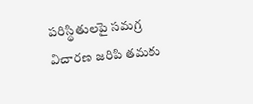పరిస్థితులపై సమగ్ర విచారణ జరిపి తమకు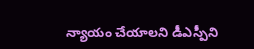న్యాయం చేయాలని డీఎస్పీని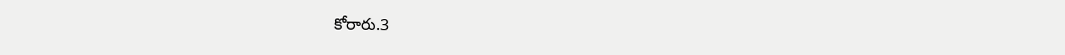కోరారు.3